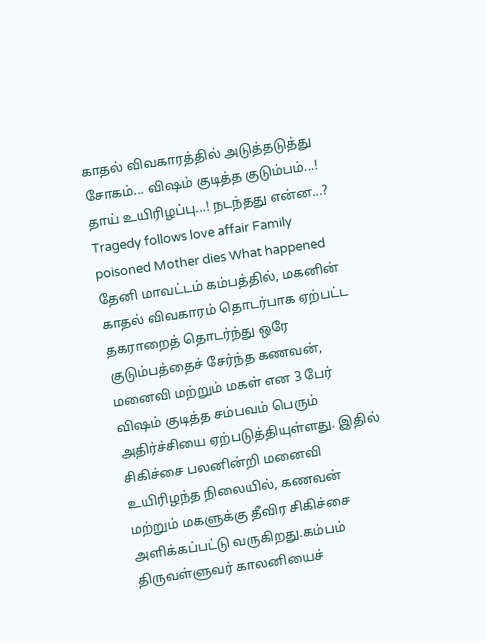காதல் விவகாரத்தில் அடுத்தடுத்து சோகம்... விஷம் குடித்த குடும்பம்...! தாய் உயிரிழப்பு...! நடந்தது என்ன...?
Tragedy follows love affair Family poisoned Mother dies What happened
தேனி மாவட்டம் கம்பத்தில், மகனின் காதல் விவகாரம் தொடர்பாக ஏற்பட்ட தகராறைத் தொடர்ந்து ஒரே குடும்பத்தைச் சேர்ந்த கணவன், மனைவி மற்றும் மகள் என 3 பேர் விஷம் குடித்த சம்பவம் பெரும் அதிர்ச்சியை ஏற்படுத்தியுள்ளது. இதில் சிகிச்சை பலனின்றி மனைவி உயிரிழந்த நிலையில், கணவன் மற்றும் மகளுக்கு தீவிர சிகிச்சை அளிக்கப்பட்டு வருகிறது.கம்பம் திருவள்ளுவர் காலனியைச்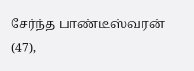சேர்ந்த பாண்டீஸ்வரன் (47),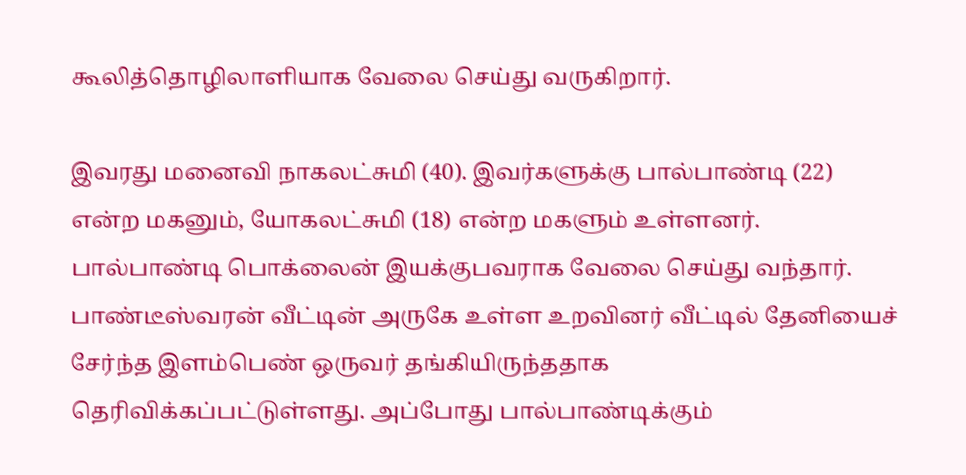கூலித்தொழிலாளியாக வேலை செய்து வருகிறார்.

இவரது மனைவி நாகலட்சுமி (40). இவர்களுக்கு பால்பாண்டி (22) என்ற மகனும், யோகலட்சுமி (18) என்ற மகளும் உள்ளனர். பால்பாண்டி பொக்லைன் இயக்குபவராக வேலை செய்து வந்தார்.
பாண்டீஸ்வரன் வீட்டின் அருகே உள்ள உறவினர் வீட்டில் தேனியைச் சேர்ந்த இளம்பெண் ஒருவர் தங்கியிருந்ததாக தெரிவிக்கப்பட்டுள்ளது. அப்போது பால்பாண்டிக்கும்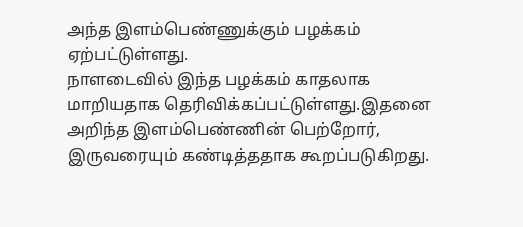அந்த இளம்பெண்ணுக்கும் பழக்கம் ஏற்பட்டுள்ளது.
நாளடைவில் இந்த பழக்கம் காதலாக மாறியதாக தெரிவிக்கப்பட்டுள்ளது.இதனை அறிந்த இளம்பெண்ணின் பெற்றோர், இருவரையும் கண்டித்ததாக கூறப்படுகிறது.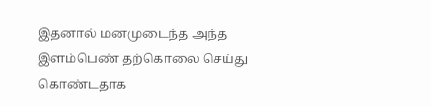இதனால் மனமுடைந்த அந்த இளம்பெண் தற்கொலை செய்து கொண்டதாக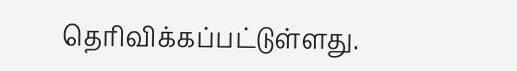தெரிவிக்கப்பட்டுள்ளது.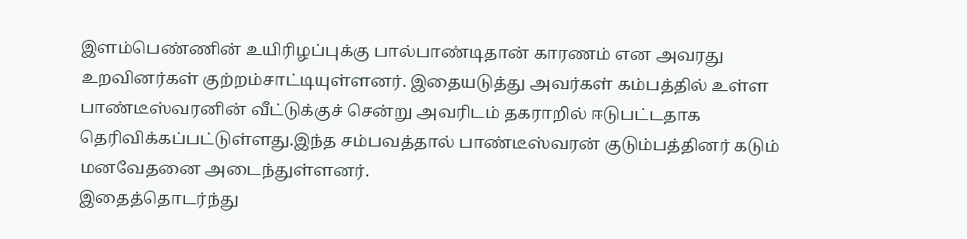இளம்பெண்ணின் உயிரிழப்புக்கு பால்பாண்டிதான் காரணம் என அவரது உறவினர்கள் குற்றம்சாட்டியுள்ளனர். இதையடுத்து அவர்கள் கம்பத்தில் உள்ள பாண்டீஸ்வரனின் வீட்டுக்குச் சென்று அவரிடம் தகராறில் ஈடுபட்டதாக தெரிவிக்கப்பட்டுள்ளது.இந்த சம்பவத்தால் பாண்டீஸ்வரன் குடும்பத்தினர் கடும் மனவேதனை அடைந்துள்ளனர்.
இதைத்தொடர்ந்து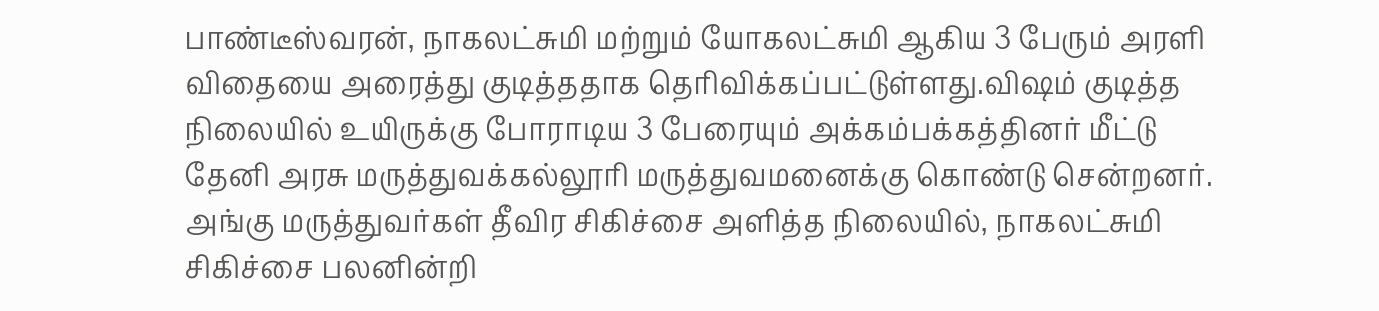பாண்டீஸ்வரன், நாகலட்சுமி மற்றும் யோகலட்சுமி ஆகிய 3 பேரும் அரளி விதையை அரைத்து குடித்ததாக தெரிவிக்கப்பட்டுள்ளது.விஷம் குடித்த நிலையில் உயிருக்கு போராடிய 3 பேரையும் அக்கம்பக்கத்தினர் மீட்டு தேனி அரசு மருத்துவக்கல்லூரி மருத்துவமனைக்கு கொண்டு சென்றனர்.
அங்கு மருத்துவர்கள் தீவிர சிகிச்சை அளித்த நிலையில், நாகலட்சுமி சிகிச்சை பலனின்றி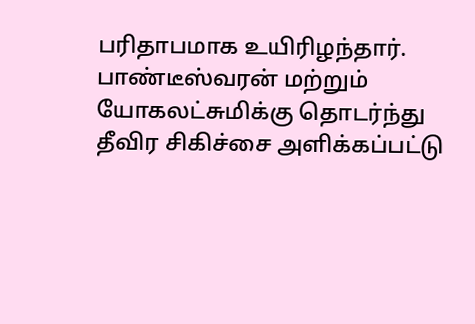பரிதாபமாக உயிரிழந்தார். பாண்டீஸ்வரன் மற்றும் யோகலட்சுமிக்கு தொடர்ந்து தீவிர சிகிச்சை அளிக்கப்பட்டு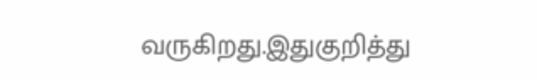வருகிறது.இதுகுறித்து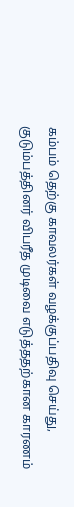கம்பம் தெற்கு காவலர்கள் வழக்குப்பதிவு செய்து, குடும்பத்தினர் விபரீத முடிவை எடுத்ததற்கான காரணம்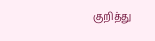குறித்து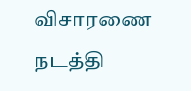விசாரணை நடத்தி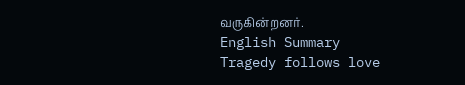வருகின்றனர்.
English Summary
Tragedy follows love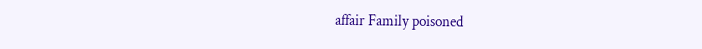affair Family poisoned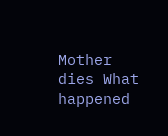Mother dies What happened